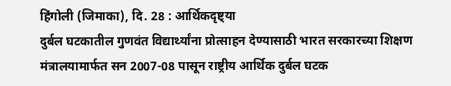हिंगोली (जिमाका), दि. 28 : आर्थिकदृष्ट्या
दुर्बल घटकातील गुणवंत विद्यार्थ्यांना प्रोत्साहन देण्यासाठी भारत सरकारच्या शिक्षण
मंत्रालयामार्फत सन 2007-08 पासून राष्ट्रीय आर्थिक दुर्बल घटक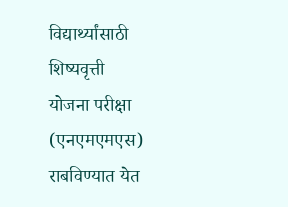विद्यार्थ्यांसाठी शिष्यवृत्ती
योजना परीक्षा (एनएमएमएस) राबविण्यात येत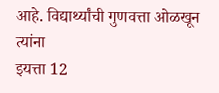आहे. विद्यार्थ्यांची गुणवत्ता ओळखून त्यांना
इयत्ता 12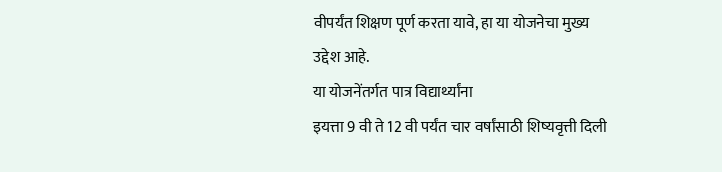वीपर्यंत शिक्षण पूर्ण करता यावे, हा या योजनेचा मुख्य उद्देश आहे.
या योजनेंतर्गत पात्र विद्यार्थ्यांना
इयत्ता 9 वी ते 12 वी पर्यंत चार वर्षांसाठी शिष्यवृत्ती दिली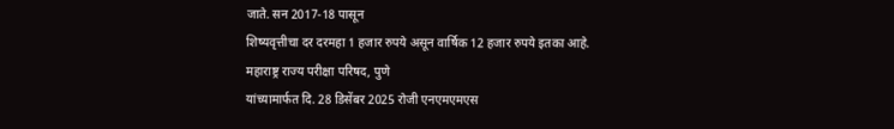जाते. सन 2017-18 पासून
शिष्यवृत्तीचा दर दरमहा 1 हजार रुपये असून वार्षिक 12 हजार रुपये इतका आहे.
महाराष्ट्र राज्य परीक्षा परिषद, पुणे
यांच्यामार्फत दि. 28 डिसेंबर 2025 रोजी एनएमएमएस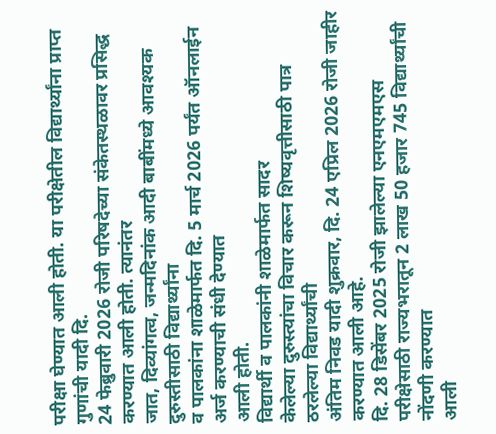परीक्षा घेण्यात आली होती. या परीक्षेतील विद्यार्थ्यांना प्राप्त गुणांची यादी दि.
24 फेब्रुवारी 2026 रोजी परिषदेच्या संकेतस्थळावर प्रसिद्ध करण्यात आली होती. त्यानंतर
जात, दिव्यांगत्व, जन्मदिनांक आदी बाबींमध्ये आवश्यक दुरुस्तीसाठी विद्यार्थ्यांना
व पालकांना शाळेमार्फत दि. 5 मार्च 2026 पर्यंत ऑनलाईन अर्ज करण्याची संधी देण्यात
आली होती.
विद्यार्थी व पालकांनी शाळेमार्फत सादर
केलेल्या दुरुस्त्यांचा विचार करून शिष्यवृत्तीसाठी पात्र ठरलेल्या विद्यार्थ्यांची
अंतिम निवड यादी शुक्रवार, दि. 24 एप्रिल 2026 रोजी जाहीर करण्यात आली आहे.
दि. 28 डिसेंबर 2025 रोजी झालेल्या एनएमएमएस
परीक्षेसाठी राज्यभरातून 2 लाख 50 हजार 745 विद्यार्थ्यांची नोंदणी करण्यात
आली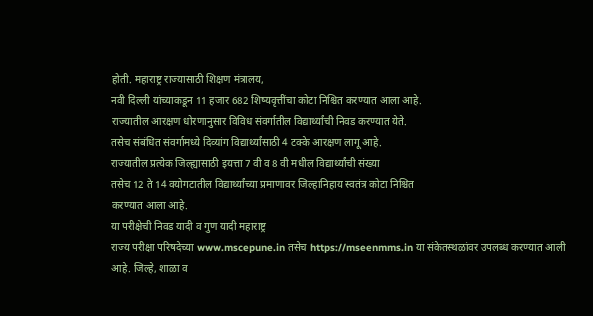होती. महाराष्ट्र राज्यासाठी शिक्षण मंत्रालय,
नवी दिल्ली यांच्याकडून 11 हजार 682 शिष्यवृत्तींचा कोटा निश्चित करण्यात आला आहे.
राज्यातील आरक्षण धोरणानुसार विविध संवर्गातील विद्यार्थ्यांची निवड करण्यात येते.
तसेच संबंधित संवर्गामध्ये दिव्यांग विद्यार्थ्यांसाठी 4 टक्के आरक्षण लागू आहे.
राज्यातील प्रत्येक जिल्ह्यासाठी इयत्ता 7 वी व 8 वी मधील विद्यार्थ्यांची संख्या
तसेच 12 ते 14 वयोगटातील विद्यार्थ्यांच्या प्रमाणावर जिल्हानिहाय स्वतंत्र कोटा निश्चित
करण्यात आला आहे.
या परीक्षेची निवड यादी व गुण यादी महाराष्ट्र
राज्य परीक्षा परिषदेच्या www.mscepune.in तसेच https://mseenmms.in या संकेतस्थळांवर उपलब्ध करण्यात आली
आहे. जिल्हे, शाळा व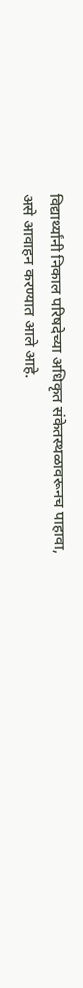विद्यार्थ्यांनी निकाल परिषदेच्या अधिकृत संकेतस्थळावरूनच पाहावा,
असे आवाहन करण्यात आले आहे.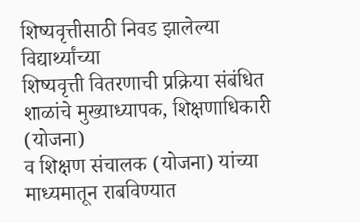शिष्यवृत्तीसाठी निवड झालेल्या विद्यार्थ्यांच्या
शिष्यवृत्ती वितरणाची प्रक्रिया संबंधित शाळांचे मुख्याध्यापक, शिक्षणाधिकारी (योजना)
व शिक्षण संचालक (योजना) यांच्या माध्यमातून राबविण्यात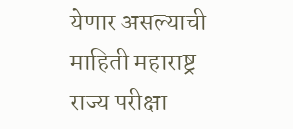येणार असल्याची माहिती महाराष्ट्र
राज्य परीक्षा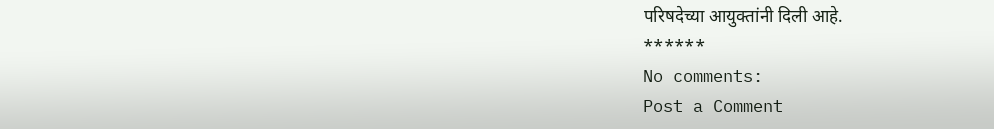परिषदेच्या आयुक्तांनी दिली आहे.
******
No comments:
Post a Comment